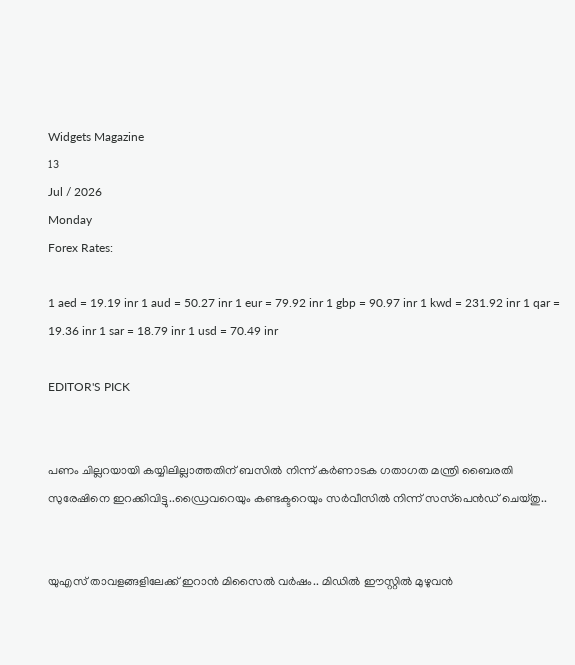Widgets Magazine
13
Jul / 2026
Monday
Forex Rates:

1 aed = 19.19 inr 1 aud = 50.27 inr 1 eur = 79.92 inr 1 gbp = 90.97 inr 1 kwd = 231.92 inr 1 qar = 19.36 inr 1 sar = 18.79 inr 1 usd = 70.49 inr

EDITOR'S PICK


പണം ചില്ലറയായി കയ്യിലില്ലാത്തതിന് ബസിൽ നിന്ന് കര്‍ണാടക ഗതാഗത മന്ത്രി ബൈരതി സുരേഷിനെ ഇറക്കിവിട്ടു..ഡ്രൈവറെയും കണ്ടക്ടറെയും സര്‍വീസില്‍ നിന്ന് സസ്‌പെന്‍ഡ് ചെയ്തു..


യുഎസ് താവളങ്ങളിലേക്ക് ഇറാൻ മിസൈൽ വർഷം.. മിഡിൽ ഈസ്റ്റിൽ മുഴുവൻ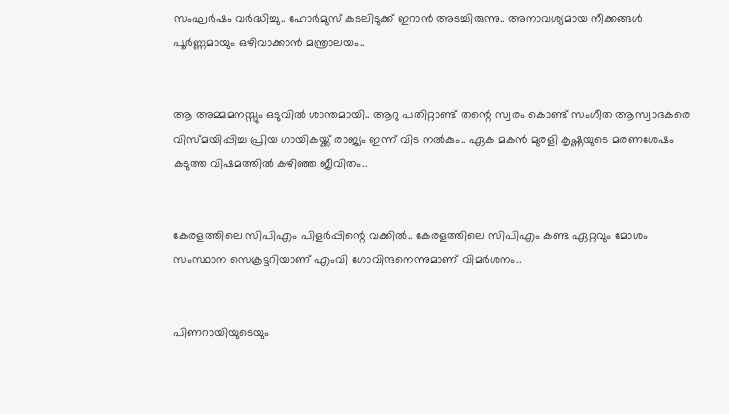സംഘർഷം വർദ്ധിച്ചു.. ഹോർമുസ് കടലിടുക്ക് ഇറാൻ അടച്ചിരുന്നു.. അനാവശ്യമായ നീക്കങ്ങൾ പൂർണ്ണമായും ഒഴിവാക്കാൻ മന്ത്രാലയം..


ആ അമ്മമനസ്സും ഒടുവിൽ ശാന്തമായി.. ആറു പതിറ്റാണ്ട് തന്റെ സ്വരം കൊണ്ട് സംഗീത ആസ്വാദകരെ വിസ്മയിപ്പിച്ച പ്രിയ ഗായികയ്ക്ക് രാജ്യം ഇന്ന് വിട നൽകും.. ഏക മകൻ മുരളി കൃഷ്ണയുടെ മരണശേഷം കടുത്ത വിഷമത്തിൽ കഴിഞ്ഞ ജീവിതം..


കേരളത്തിലെ സിപിഎം പിളര്‍പ്പിന്റെ വക്കില്‍.. കേരളത്തിലെ സിപിഎം കണ്ട ഏറ്റവും മോശം സംസ്ഥാന സെക്രട്ടറിയാണ് എംവി ഗോവിന്ദനെന്നുമാണ് വിമര്‍ശനം..


പിണറായിയുടെയും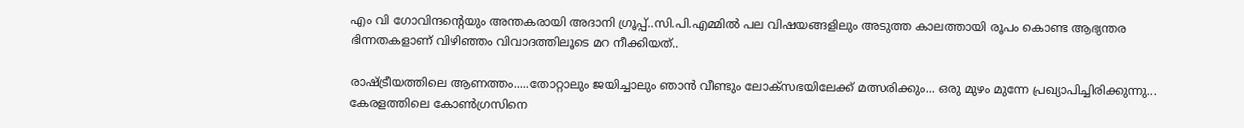എം വി ഗോവിന്ദന്റെയും അന്തകരായി അദാനി ഗ്രൂപ്പ്..സി.പി.എമ്മിൽ പല വിഷയങ്ങളിലും അടുത്ത കാലത്തായി രൂപം കൊണ്ട ആഭ്യന്തര ഭിന്നതകളാണ് വിഴിഞ്ഞം വിവാദത്തിലൂടെ മറ നീക്കിയത്..

രാഷ്ട്രീയത്തിലെ ആണത്തം.....തോറ്റാലും ജയിച്ചാലും ഞാന്‍ വീണ്ടും ലോക്‌സഭയിലേക്ക് മത്സരിക്കും... ഒരു മുഴം മുന്നേ പ്രഖ്യാപിച്ചിരിക്കുന്നു... കേരളത്തിലെ കോണ്‍ഗ്രസിനെ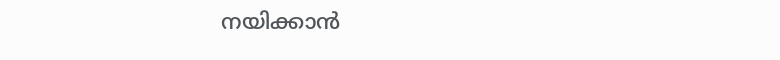നയിക്കാന്‍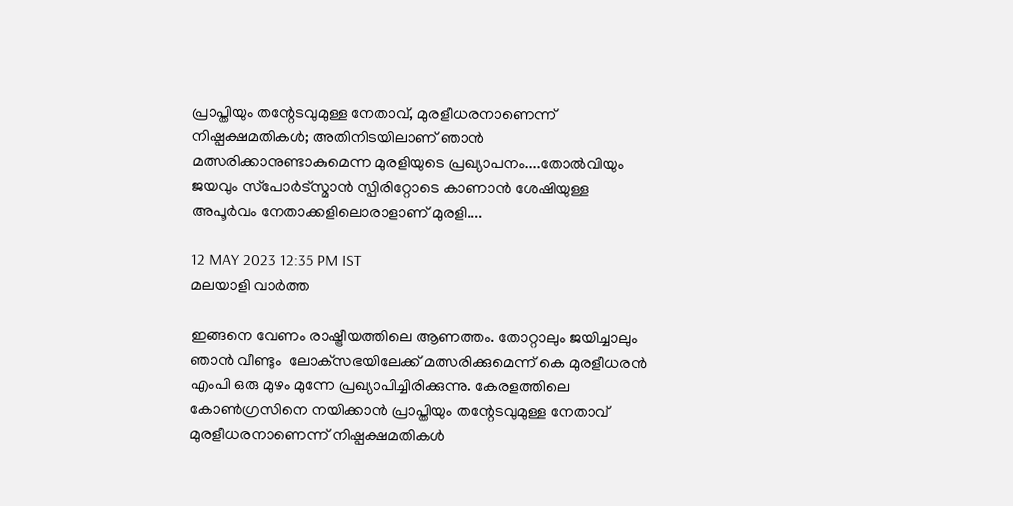പ്രാപ്തിയും തന്റേടവുമുള്ള നേതാവ്, മുരളീധരനാണെന്ന് നിഷ്പക്ഷമതികള്‍; അതിനിടയിലാണ് ഞാന്‍ മത്സരിക്കാനുണ്ടാകുമെന്ന മുരളിയുടെ പ്രഖ്യാപനം....തോല്‍വിയും ജയവും സ്‌പോര്‍ട്‌സ്മാന്‍ സ്പിരിറ്റോടെ കാണാന്‍ ശേഷിയുള്ള അപൂര്‍വം നേതാക്കളിലൊരാളാണ് മുരളി....

12 MAY 2023 12:35 PM IST
മലയാളി വാര്‍ത്ത

ഇങ്ങനെ വേണം രാഷ്ട്രീയത്തിലെ ആണത്തം. തോറ്റാലും ജയിച്ചാലും ഞാന്‍ വീണ്ടും  ലോക്‌സഭയിലേക്ക് മത്സരിക്കുമെന്ന് കെ മുരളീധരന്‍ എംപി ഒരു മുഴം മുന്നേ പ്രഖ്യാപിച്ചിരിക്കുന്നു. കേരളത്തിലെ കോണ്‍ഗ്രസിനെ നയിക്കാന്‍ പ്രാപ്തിയും തന്റേടവുമുള്ള നേതാവ് മുരളീധരനാണെന്ന് നിഷ്പക്ഷമതികള്‍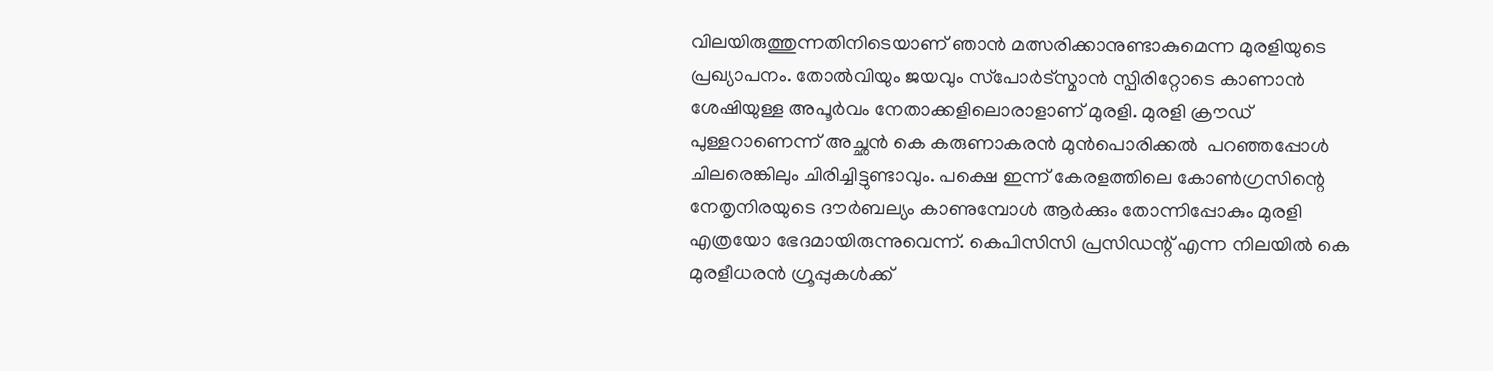വിലയിരുത്തുന്നതിനിടെയാണ് ഞാന്‍ മത്സരിക്കാനുണ്ടാകുമെന്ന മുരളിയുടെ പ്രഖ്യാപനം. തോല്‍വിയും ജയവും സ്‌പോര്‍ട്‌സ്മാന്‍ സ്പിരിറ്റോടെ കാണാന്‍ ശേഷിയുള്ള അപൂര്‍വം നേതാക്കളിലൊരാളാണ് മുരളി. മുരളി ക്രൗഡ് പുള്ളറാണെന്ന് അച്ഛന്‍ കെ കരുണാകരന്‍ മുന്‍പൊരിക്കല്‍  പറഞ്ഞപ്പോള്‍ ചിലരെങ്കിലും ചിരിച്ചിട്ടുണ്ടാവും. പക്ഷെ ഇന്ന് കേരളത്തിലെ കോണ്‍ഗ്രസിന്റെ നേതൃനിരയുടെ ദൗര്‍ബല്യം കാണുമ്പോള്‍ ആര്‍ക്കും തോന്നിപ്പോകും മുരളി എത്രയോ ഭേദമായിരുന്നുവെന്ന്. കെപിസിസി പ്രസിഡന്റ് എന്ന നിലയില്‍ കെ മുരളീധരന്‍ ഗ്രൂപ്പുകള്‍ക്ക്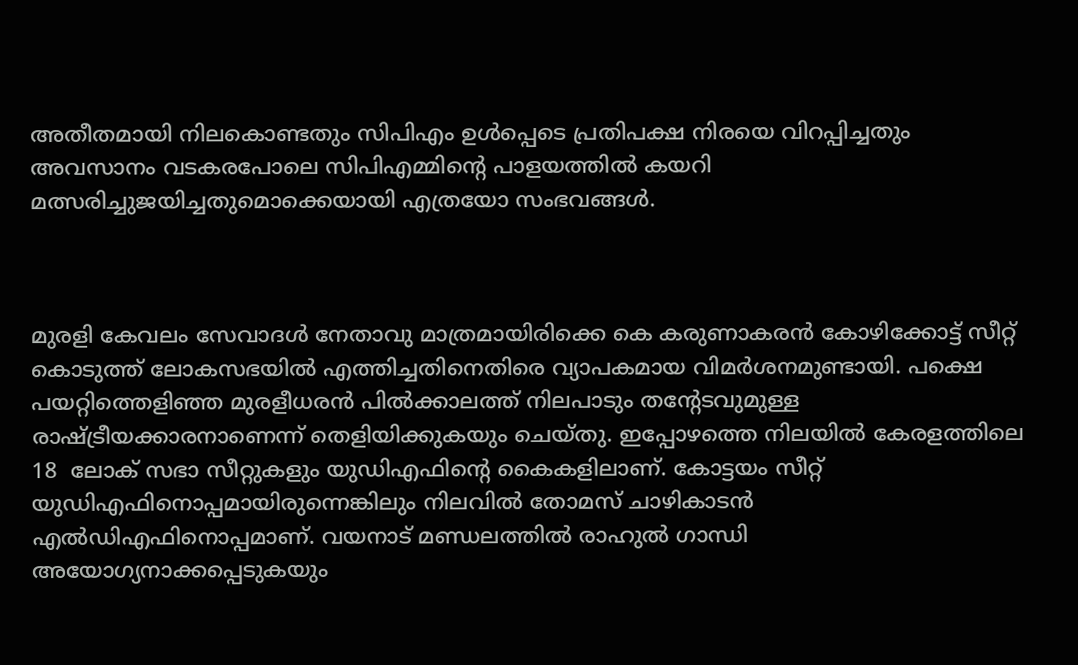അതീതമായി നിലകൊണ്ടതും സിപിഎം ഉള്‍പ്പെടെ പ്രതിപക്ഷ നിരയെ വിറപ്പിച്ചതും അവസാനം വടകരപോലെ സിപിഎമ്മിന്റെ പാളയത്തില്‍ കയറി മത്സരിച്ചുജയിച്ചതുമൊക്കെയായി എത്രയോ സംഭവങ്ങള്‍.



മുരളി കേവലം സേവാദള്‍ നേതാവു മാത്രമായിരിക്കെ കെ കരുണാകരന്‍ കോഴിക്കോട്ട് സീറ്റ് കൊടുത്ത് ലോകസഭയില്‍ എത്തിച്ചതിനെതിരെ വ്യാപകമായ വിമര്‍ശനമുണ്ടായി. പക്ഷെ പയറ്റിത്തെളിഞ്ഞ മുരളീധരന്‍ പില്‍ക്കാലത്ത് നിലപാടും തന്റേടവുമുള്ള രാഷ്ട്രീയക്കാരനാണെന്ന് തെളിയിക്കുകയും ചെയ്തു. ഇപ്പോഴത്തെ നിലയില്‍ കേരളത്തിലെ 18  ലോക് സഭാ സീറ്റുകളും യുഡിഎഫിന്റെ കൈകളിലാണ്. കോട്ടയം സീറ്റ് യുഡിഎഫിനൊപ്പമായിരുന്നെങ്കിലും നിലവില്‍ തോമസ് ചാഴികാടന്‍ എല്‍ഡിഎഫിനൊപ്പമാണ്. വയനാട് മണ്ഡലത്തില്‍ രാഹുല്‍ ഗാന്ധി അയോഗ്യനാക്കപ്പെടുകയും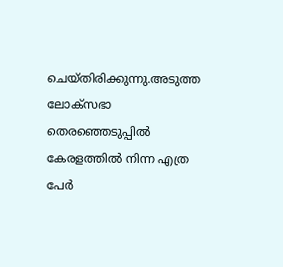ചെയ്തിരിക്കുന്നു.അടുത്ത ലോക്‌സഭാ തെരഞ്ഞെടുപ്പില്‍ കേരളത്തില്‍ നിന്ന എത്ര പേര്‍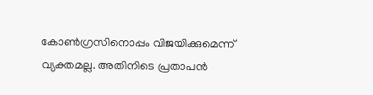കോണ്‍ഗ്രസിനൊപ്പം വിജയിക്കുമെന്ന് വ്യക്തമല്ല. അതിനിടെ പ്രതാപന്‍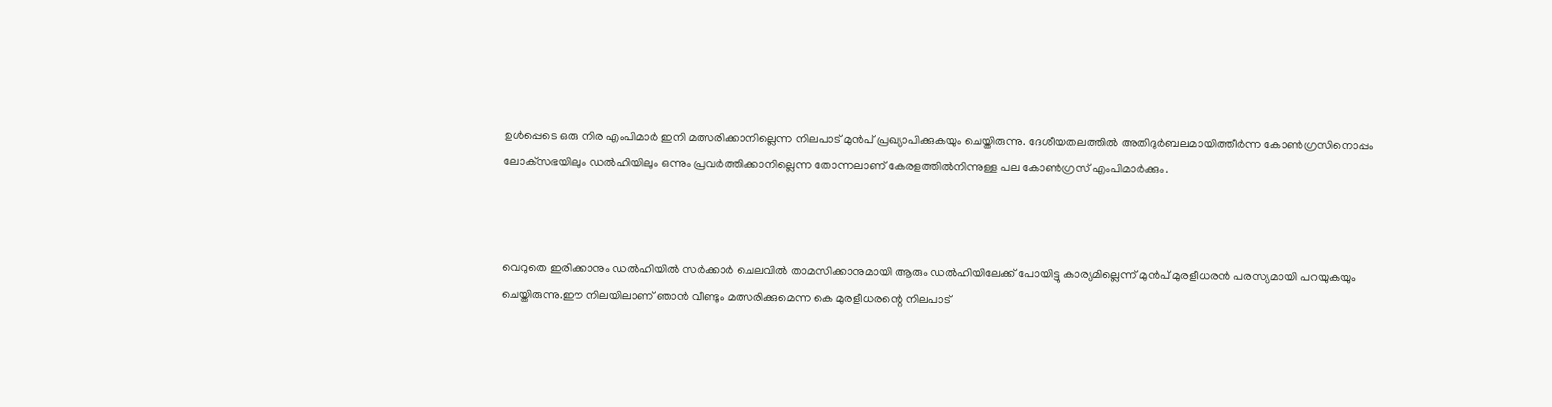ഉള്‍പ്പെടെ ഒരു നിര എംപിമാര്‍ ഇനി മത്സരിക്കാനില്ലെന്ന നിലപാട് മുന്‍പ് പ്രഖ്യാപിക്കുകയും ചെയ്തിരുന്നു. ദേശീയതലത്തില്‍ അതിദുര്‍ബലമായിത്തീര്‍ന്ന കോണ്‍ഗ്രസിനൊപ്പം ലോക്‌സഭയിലും ഡല്‍ഹിയിലും ഒന്നും പ്രവര്‍ത്തിക്കാനില്ലെന്ന തോന്നലാണ് കേരളത്തില്‍നിന്നുള്ള പല കോണ്‍ഗ്രസ് എംപിമാര്‍ക്കും.



വെറുതെ ഇരിക്കാനും ഡല്‍ഹിയില്‍ സര്‍ക്കാര്‍ ചെലവില്‍ താമസിക്കാനുമായി ആരും ഡല്‍ഹിയിലേക്ക് പോയിട്ടു കാര്യമില്ലെന്ന് മുന്‍പ് മുരളീധരന്‍ പരസ്യമായി പറയുകയും ചെയ്തിരുന്നു.ഈ നിലയിലാണ് ഞാന്‍ വീണ്ടും മത്സരിക്കുമെന്ന കെ മുരളീധരന്റെ നിലപാട്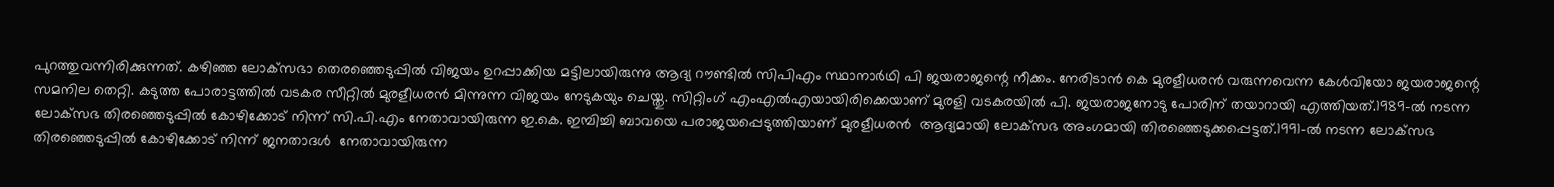പുറത്തുവന്നിരിക്കുന്നത്. കഴിഞ്ഞ ലോക്‌സഭാ തെരഞ്ഞെടുപ്പില്‍ വിജയം ഉറപ്പാക്കിയ മട്ടിലായിരുന്നു ആദ്യ റൗണ്ടില്‍ സിപിഎം സ്ഥാനാര്‍ഥി പി ജയരാജന്റെ നീക്കം. നേരിടാന്‍ കെ മുരളീധരന്‍ വരുന്നവെന്ന കേള്‍വിയോ ജയരാജന്റെ സമനില തെറ്റി. കടുത്ത പോരാട്ടത്തില്‍ വടകര സീറ്റില്‍ മുരളീധരന്‍ മിന്നുന്ന വിജയം നേടുകയും ചെയ്തു. സിറ്റിംഗ് എംഎല്‍എയായിരിക്കെയാണ് മുരളി വടകരയില്‍ പി. ജയരാജനോടു പോരിന് തയാറായി എത്തിയത്.1989-ല്‍ നടന്ന ലോക്‌സഭ തിരഞ്ഞെടുപ്പില്‍ കോഴിക്കോട് നിന്ന് സി.പി.എം നേതാവായിരുന്ന ഇ.കെ. ഇമ്പിച്ചി ബാവയെ പരാജയപ്പെടുത്തിയാണ് മുരളീധരന്‍  ആദ്യമായി ലോക്‌സഭ അംഗമായി തിരഞ്ഞെടുക്കപ്പെട്ടത്.1991-ല്‍ നടന്ന ലോക്‌സഭ തിരഞ്ഞെടുപ്പില്‍ കോഴിക്കോട് നിന്ന് ജനതാദള്‍  നേതാവായിരുന്ന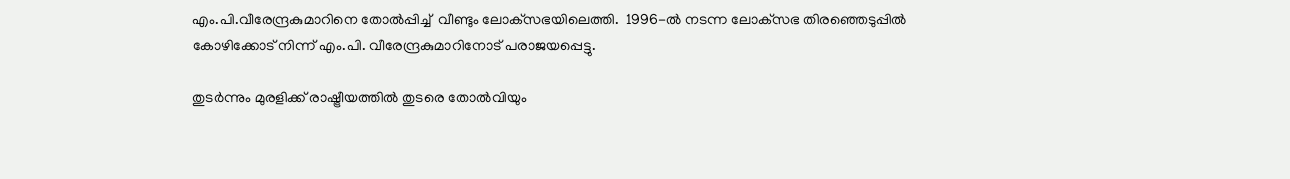എം.പി.വീരേന്ദ്രകുമാറിനെ തോല്‍പ്പിച്ച്  വീണ്ടും ലോക്‌സഭയിലെത്തി.  1996-ല്‍ നടന്ന ലോക്‌സഭ തിരഞ്ഞെടുപ്പില്‍ കോഴിക്കോട് നിന്ന് എം.പി. വീരേന്ദ്രകുമാറിനോട് പരാജയപ്പെട്ടു.

തുടര്‍ന്നും മുരളിക്ക് രാഷ്ട്രീയത്തില്‍ തുടരെ തോല്‍വിയും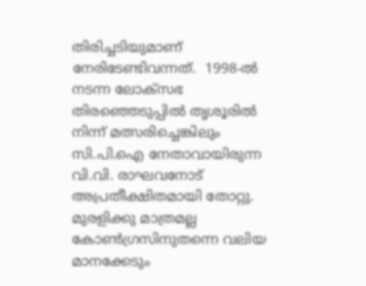തിരിച്ചടിയുമാണ് നേരിടേണ്ടിവന്നത്.  1998-ല്‍ നടന്ന ലോക്‌സഭ തിരഞ്ഞെടുപ്പില്‍ തൃശൂരില്‍ നിന്ന് മത്സരിച്ചെങ്കിലും സി.പി.ഐ നേതാവായിരുന്ന വി.വി. രാഘവനോട് അപ്രതീക്ഷിതമായി തോറ്റു. മുരളിക്കു മാത്രമല്ല കോണ്‍ഗ്രസിനുതന്നെ വലിയ മാനക്കേടും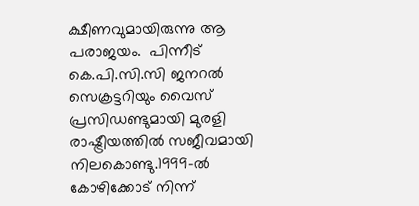ക്ഷീണവുമായിരുന്നു ആ പരാജയം.  പിന്നീട് കെ.പി.സി.സി ജനറല്‍ സെക്രട്ടറിയും വൈസ് പ്രസിഡണ്ടുമായി മുരളി രാഷ്ട്രീയത്തില്‍ സജീവമായി നിലകൊണ്ടു.1999-ല്‍ കോഴിക്കോട് നിന്ന്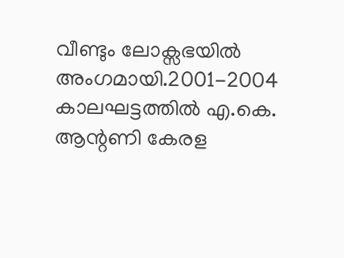വീണ്ടും ലോക്സഭയില്‍ അംഗമായി.2001-2004 കാലഘട്ടത്തില്‍ എ.കെ. ആന്റണി കേരള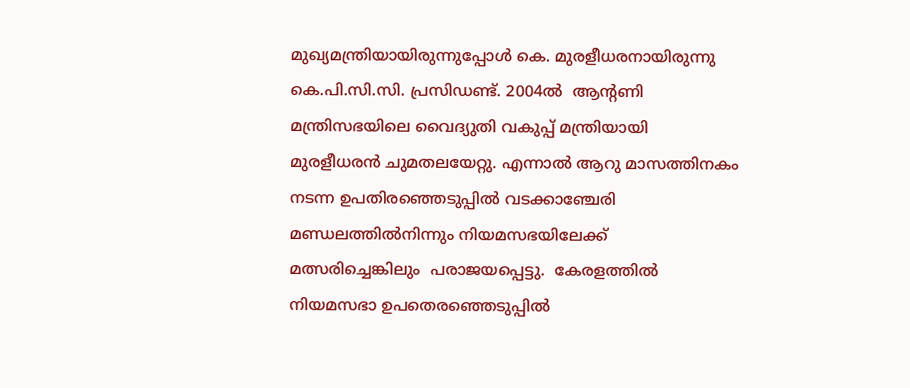മുഖ്യമന്ത്രിയായിരുന്നുപ്പോള്‍ കെ. മുരളീധരനായിരുന്നു കെ.പി.സി.സി. പ്രസിഡണ്ട്. 2004ല്‍  ആന്റണി മന്ത്രിസഭയിലെ വൈദ്യുതി വകുപ്പ് മന്ത്രിയായി മുരളീധരന്‍ ചുമതലയേറ്റു. എന്നാല്‍ ആറു മാസത്തിനകം നടന്ന ഉപതിരഞ്ഞെടുപ്പില്‍ വടക്കാഞ്ചേരി മണ്ഡലത്തില്‍നിന്നും നിയമസഭയിലേക്ക് മത്സരിച്ചെങ്കിലും  പരാജയപ്പെട്ടു.  കേരളത്തില്‍ നിയമസഭാ ഉപതെരഞ്ഞെടുപ്പില്‍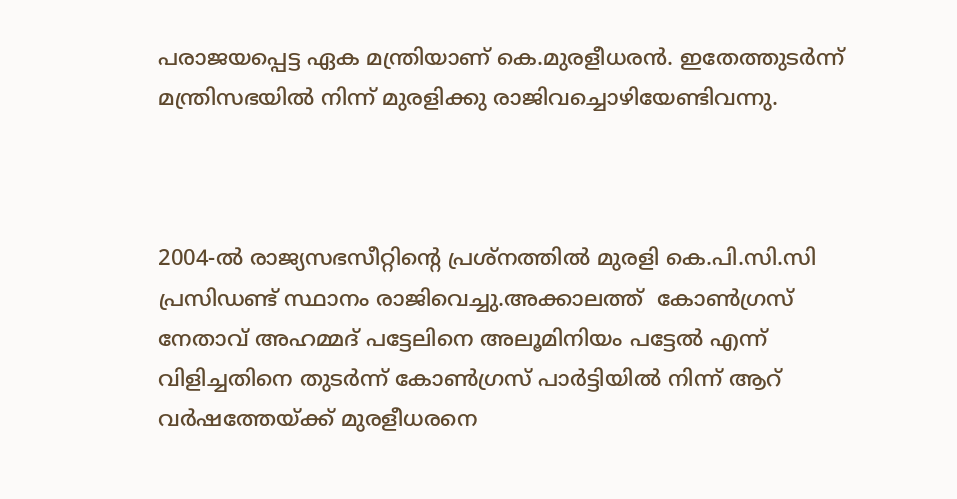പരാജയപ്പെട്ട ഏക മന്ത്രിയാണ് കെ.മുരളീധരന്‍. ഇതേത്തുടര്‍ന്ന് മന്ത്രിസഭയില്‍ നിന്ന് മുരളിക്കു രാജിവച്ചൊഴിയേണ്ടിവന്നു.



2004-ല്‍ രാജ്യസഭസീറ്റിന്റെ പ്രശ്‌നത്തില്‍ മുരളി കെ.പി.സി.സി പ്രസിഡണ്ട് സ്ഥാനം രാജിവെച്ചു.അക്കാലത്ത്  കോണ്‍ഗ്രസ് നേതാവ് അഹമ്മദ് പട്ടേലിനെ അലൂമിനിയം പട്ടേല്‍ എന്ന് വിളിച്ചതിനെ തുടര്‍ന്ന് കോണ്‍ഗ്രസ് പാര്‍ട്ടിയില്‍ നിന്ന് ആറ് വര്‍ഷത്തേയ്ക്ക് മുരളീധരനെ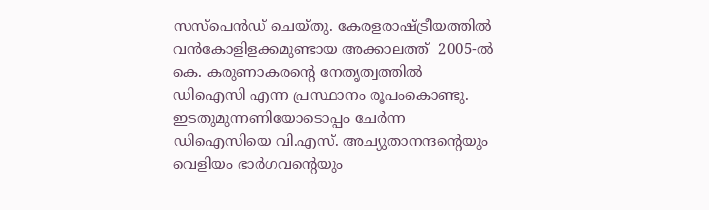സസ്‌പെന്‍ഡ് ചെയ്തു. കേരളരാഷ്ട്രീയത്തില്‍ വന്‍കോളിളക്കമുണ്ടായ അക്കാലത്ത്  2005-ല്‍ കെ. കരുണാകരന്റെ നേതൃത്വത്തില്‍ ഡിഐസി എന്ന പ്രസ്ഥാനം രൂപംകൊണ്ടു. ഇടതുമുന്നണിയോടൊപ്പം ചേര്‍ന്ന ഡിഐസിയെ വി.എസ്. അച്യുതാനന്ദന്റെയും വെളിയം ഭാര്‍ഗവന്റെയും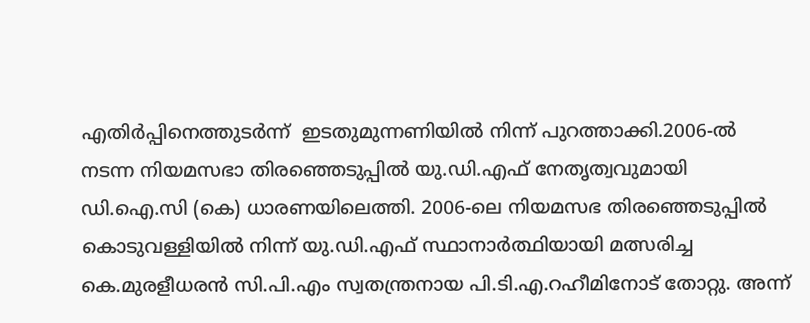എതിര്‍പ്പിനെത്തുടര്‍ന്ന്  ഇടതുമുന്നണിയില്‍ നിന്ന് പുറത്താക്കി.2006-ല്‍ നടന്ന നിയമസഭാ തിരഞ്ഞെടുപ്പില്‍ യു.ഡി.എഫ് നേതൃത്വവുമായി ഡി.ഐ.സി (കെ) ധാരണയിലെത്തി. 2006-ലെ നിയമസഭ തിരഞ്ഞെടുപ്പില്‍ കൊടുവള്ളിയില്‍ നിന്ന് യു.ഡി.എഫ് സ്ഥാനാര്‍ത്ഥിയായി മത്സരിച്ച കെ.മുരളീധരന്‍ സി.പി.എം സ്വതന്ത്രനായ പി.ടി.എ.റഹീമിനോട് തോറ്റു. അന്ന്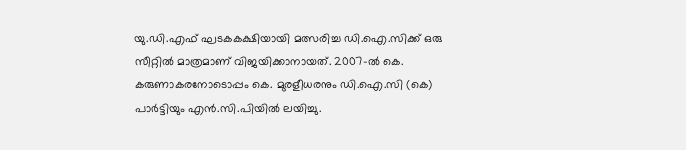യു.ഡി.എഫ് ഘടകകക്ഷിയായി മത്സരിച്ച ഡി.ഐ.സിക്ക് ഒരു സീറ്റില്‍ മാത്രമാണ് വിജയിക്കാനായത്. 2007-ല്‍ കെ. കരുണാകരനോടൊപ്പം കെ. മുരളീധരനും ഡി.ഐ.സി (കെ) പാര്‍ട്ടിയും എന്‍.സി.പിയില്‍ ലയിച്ചു.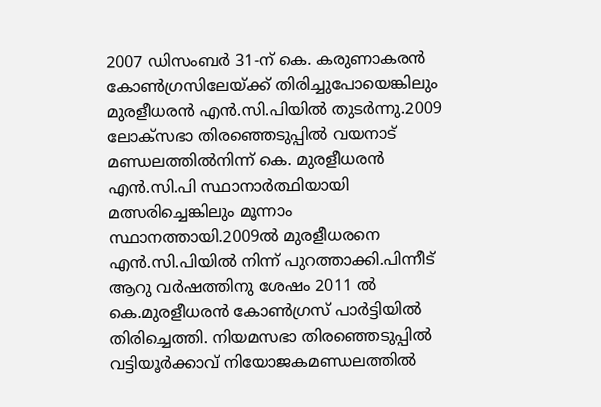2007 ഡിസംബര്‍ 31-ന് കെ. കരുണാകരന്‍ കോണ്‍ഗ്രസിലേയ്ക്ക് തിരിച്ചുപോയെങ്കിലും മുരളീധരന്‍ എന്‍.സി.പിയില്‍ തുടര്‍ന്നു.2009 ലോക്സഭാ തിരഞ്ഞെടുപ്പില്‍ വയനാട് മണ്ഡലത്തില്‍നിന്ന് കെ. മുരളീധരന്‍ എന്‍.സി.പി സ്ഥാനാര്‍ത്ഥിയായി മത്സരിച്ചെങ്കിലും മൂന്നാം സ്ഥാനത്തായി.2009ല്‍ മുരളീധരനെ എന്‍.സി.പിയില്‍ നിന്ന് പുറത്താക്കി.പിന്നീട് ആറു വര്‍ഷത്തിനു ശേഷം 2011 ല്‍  കെ.മുരളീധരന്‍ കോണ്‍ഗ്രസ് പാര്‍ട്ടിയില്‍ തിരിച്ചെത്തി. നിയമസഭാ തിരഞ്ഞെടുപ്പില്‍ വട്ടിയൂര്‍ക്കാവ് നിയോജകമണ്ഡലത്തില്‍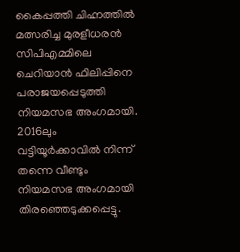കൈപ്പത്തി ചിഹ്നത്തില്‍ മത്സരിച്ച മുരളീധരന്‍ സിപിഎമ്മിലെ ചെറിയാന്‍ ഫിലിപ്പിനെ പരാജയപ്പെടുത്തി നിയമസഭ അംഗമായി. 2016ലും  വട്ടിയൂര്‍ക്കാവില്‍ നിന്ന് തന്നെ വീണ്ടും നിയമസഭ അംഗമായി തിരഞ്ഞെടുക്കപ്പെട്ടു.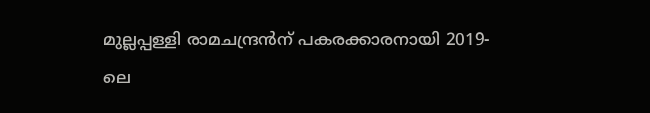മുല്ലപ്പള്ളി രാമചന്ദ്രന്‍ന് പകരക്കാരനായി 2019-ലെ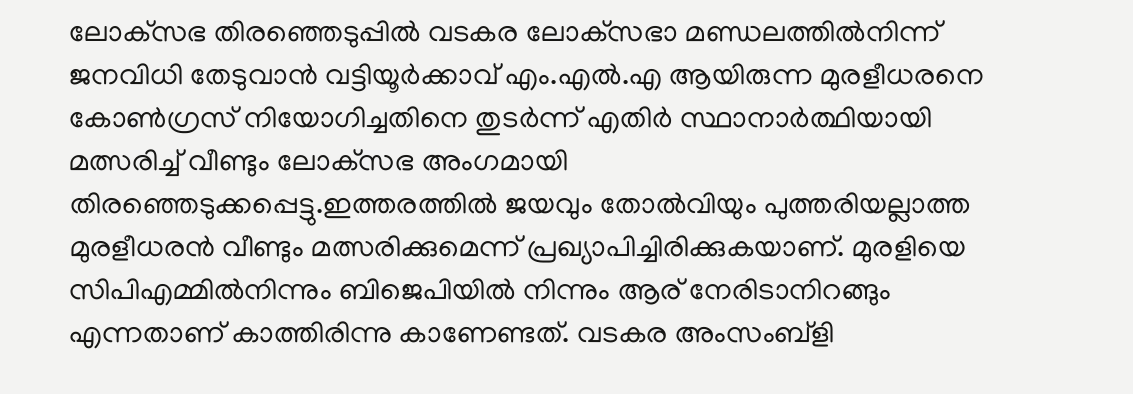ലോക്‌സഭ തിരഞ്ഞെടുപ്പില്‍ വടകര ലോക്‌സഭാ മണ്ഡലത്തില്‍നിന്ന് ജനവിധി തേടുവാന്‍ വട്ടിയൂര്‍ക്കാവ് എം.എല്‍.എ ആയിരുന്ന മുരളീധരനെ കോണ്‍ഗ്രസ് നിയോഗിച്ചതിനെ തുടര്‍ന്ന് എതിര്‍ സ്ഥാനാര്‍ത്ഥിയായി മത്സരിച്ച് വീണ്ടും ലോക്‌സഭ അംഗമായി തിരഞ്ഞെടുക്കപ്പെട്ടു.ഇത്തരത്തില്‍ ജയവും തോല്‍വിയും പുത്തരിയല്ലാത്ത മുരളീധരന്‍ വീണ്ടും മത്സരിക്കുമെന്ന് പ്രഖ്യാപിച്ചിരിക്കുകയാണ്. മുരളിയെ സിപിഎമ്മില്‍നിന്നും ബിജെപിയില്‍ നിന്നും ആര് നേരിടാനിറങ്ങും എന്നതാണ് കാത്തിരിന്നു കാണേണ്ടത്. വടകര അംസംബ്‌ളി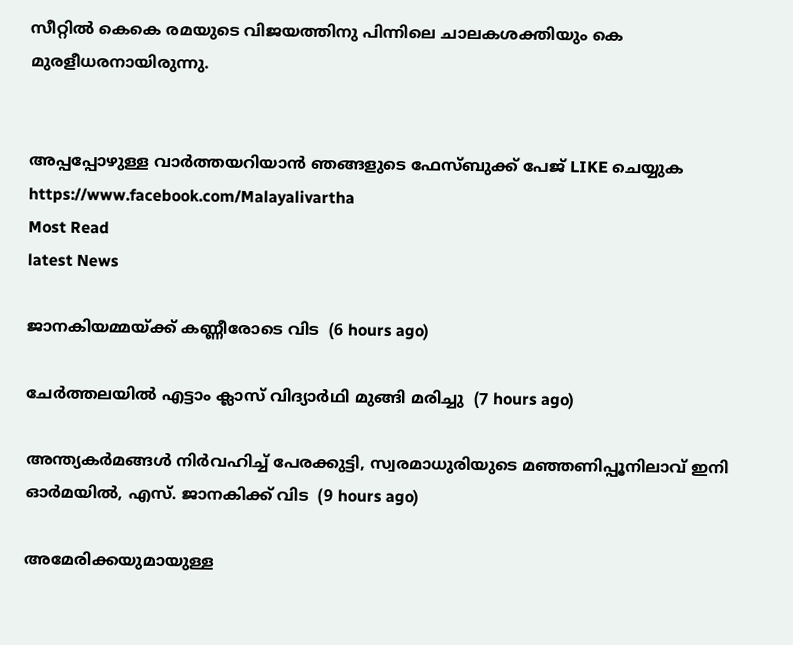സീറ്റില്‍ കെകെ രമയുടെ വിജയത്തിനു പിന്നിലെ ചാലകശക്തിയും കെ മുരളീധരനായിരുന്നു.


അപ്പപ്പോഴുള്ള വാര്‍ത്തയറിയാന്‍ ഞങ്ങളുടെ ഫേസ്‌ബുക്ക്‌ പേജ് LIKE ചെയ്യുക
https://www.facebook.com/Malayalivartha
Most Read
latest News

ജാനകിയമ്മയ്ക്ക് കണ്ണീരോടെ വിട  (6 hours ago)

ചേര്‍ത്തലയില്‍ എട്ടാം ക്ലാസ് വിദ്യാര്‍ഥി മുങ്ങി മരിച്ചു  (7 hours ago)

അന്ത്യകർമങ്ങൾ നിർവഹിച്ച് പേരക്കുട്ടി, സ്വരമാധുരിയുടെ മഞ്ഞണിപ്പൂനിലാവ് ഇനി ഓർമയിൽ, എസ്. ജാനകിക്ക് വിട  (9 hours ago)

അമേരിക്കയുമായുള്ള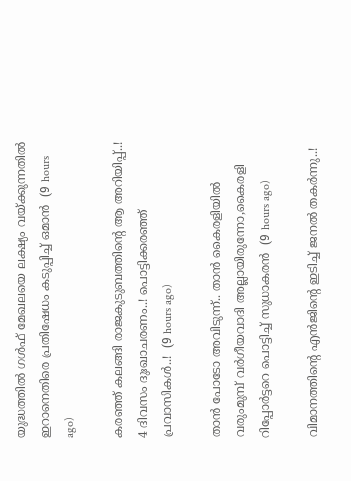യുദ്ധത്തിൽ ഗൾഫ് മേഖലയെ ലക്ഷ്യം വയ്ക്കുന്നതിൽ ഇറാനെതിരെ പ്രതിഷേധം കടുപ്പിച്ച് ഒമാൻ  (9 hours ago)

കരഞ്ഞ് കലങ്ങി രാജകുടുബത്തിന്റെ ആ അറിയിപ്പ്..! 4 ദിവസം ദുഃഖാചരണം..! പൊട്ടിക്കരഞ്ഞ് പ്രവാസികൾ..!  (9 hours ago)

താൻ പോടോ അവിടുന്ന്.. താൻ കൈരളിയിൽ വരുംമുമ്പ് വർഗീയവാദി അല്ലായിരുന്നോ,കൈരളി റിപ്പോർട്ടറെ പൊട്ടിച്ച് സുധാകരൻ  (9 hours ago)

വിമാനത്തിന്റെ എന്‍ജിന്റെ ഇടിച്ച് ജനൽ തകർന്നു..!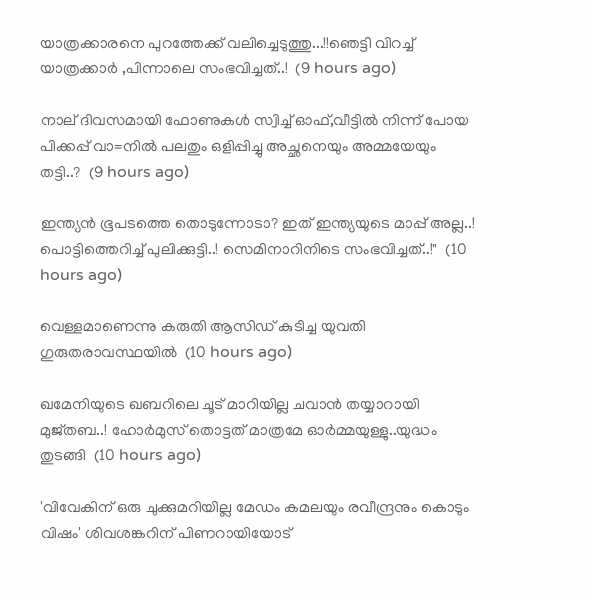യാത്രക്കാരനെ പുറത്തേക്ക് വലിച്ചെടുത്തു...!!ഞെട്ടി വിറച്ച് യാത്രക്കാർ ,പിന്നാലെ സംഭവിച്ചത്..!  (9 hours ago)

നാല് ദിവസമായി ഫോണുകൾ സ്വിച്ച് ഓഫ്,വീട്ടില്‍ നിന്ന് പോയ പിക്കപ്പ് വാ=നിൽ പലതും ഒളിപ്പിച്ചു അച്ഛനെയും അമ്മയേയും തട്ടി..?  (9 hours ago)

ഇന്ത്യൻ ഭൂപടത്തെ തൊടുന്നോടാ? ഇത് ഇന്ത്യയുടെ മാപ്പ് അല്ല..! പൊട്ടിത്തെറിച്ച് പുലിക്കുട്ടി..! സെമിനാറിനിടെ സംഭവിച്ചത്..!"  (10 hours ago)

വെള്ളമാണെന്നു കരുതി ആസിഡ് കുടിച്ച യുവതി ഗുരുതരാവസ്ഥയില്‍  (10 hours ago)

ഖമേനിയുടെ ഖബറിലെ ചൂട് മാറിയില്ല ചവാൻ തയ്യാറായി മുജ്തബ..! ഹോര്‍മുസ് തൊട്ടത് മാത്രമേ ഓർമ്മയുള്ളു..യുദ്ധം തുടങ്ങി  (10 hours ago)

'വിവേകിന് ഒരു ചുക്കുമറിയില്ല മേഡം കമലയും രവീന്ദ്രനും കൊടും വിഷം' ശിവശങ്കറിന് പിണറായിയോട്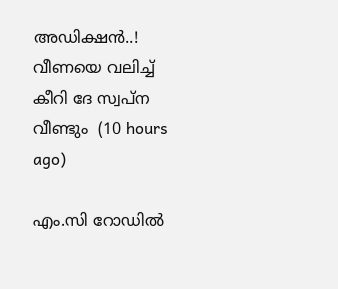അഡിക്ഷൻ..! വീണയെ വലിച്ച് കീറി ദേ സ്വപ്ന വീണ്ടും  (10 hours ago)

എം.സി റോഡില്‍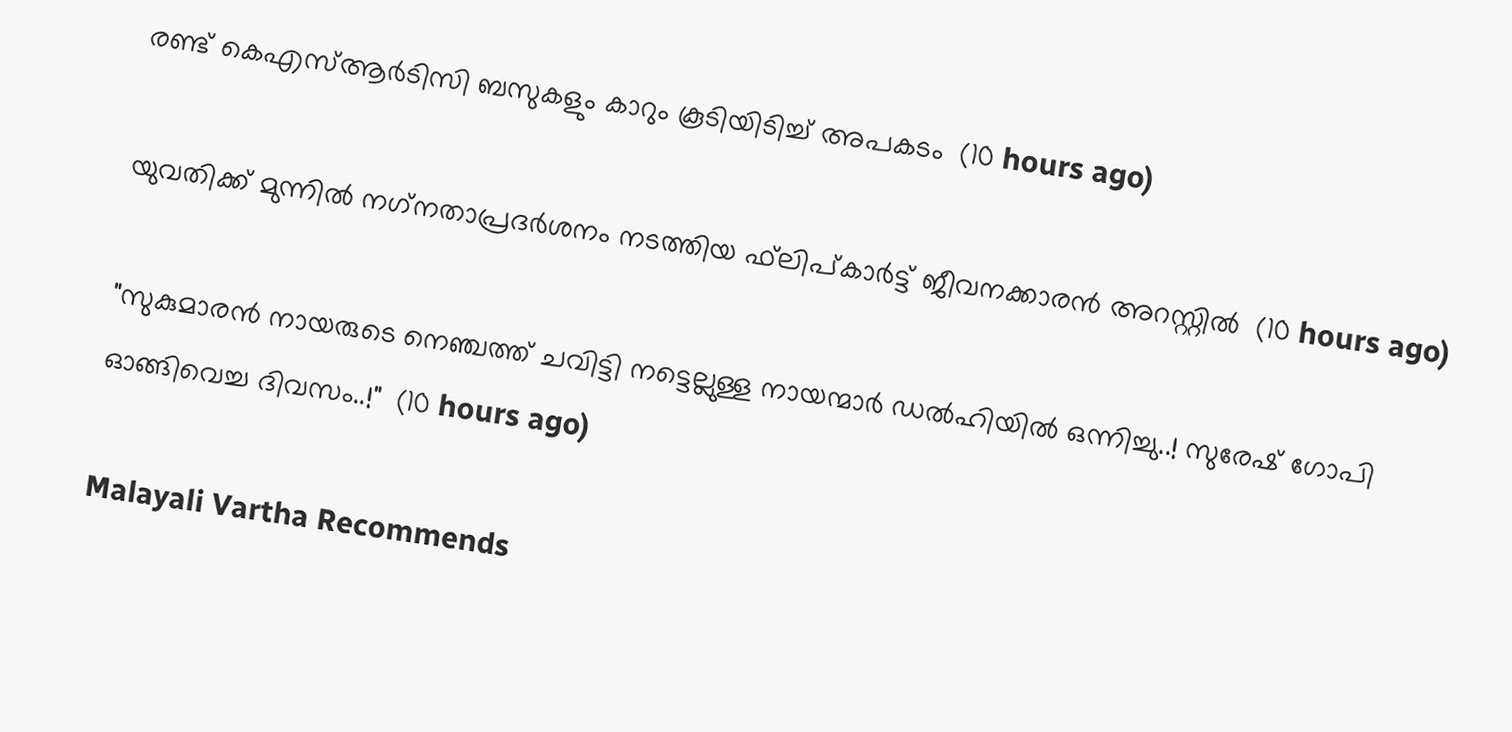രണ്ട് കെഎസ്ആര്‍ടിസി ബസുകളും കാറും കൂടിയിടിച്ച് അപകടം  (10 hours ago)

യുവതിക്ക് മുന്നില്‍ നഗ്‌നതാപ്രദര്‍ശനം നടത്തിയ ഫ്‌ലിപ്കാര്‍ട്ട് ജീവനക്കാരന്‍ അറസ്റ്റില്‍  (10 hours ago)

"സുകുമാരൻ നായരുടെ നെഞ്ചത്ത് ചവിട്ടി നട്ടെല്ലുള്ള നായന്മാർ ഡൽഹിയിൽ ഒന്നിച്ചു..! സുരേഷ് ഗോപി ഓങ്ങിവെച്ച ദിവസം..!"  (10 hours ago)

Malayali Vartha Recommends